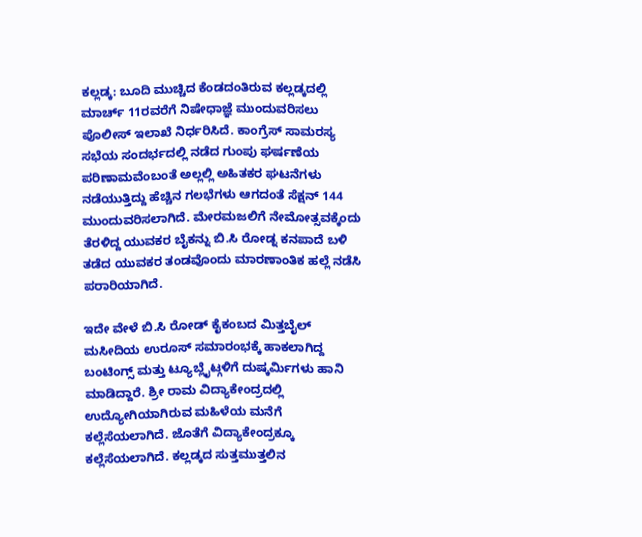ಕಲ್ಲಡ್ಕ: ಬೂದಿ ಮುಚ್ಚಿದ ಕೆಂಡದಂತಿರುವ ಕಲ್ಲಡ್ಕದಲ್ಲಿ ಮಾರ್ಚ್ 11ರವರೆಗೆ ನಿಷೇಧಾಜ್ಞೆ ಮುಂದುವರಿಸಲು ಪೊಲೀಸ್ ಇಲಾಖೆ ನಿರ್ಧರಿಸಿದೆ. ಕಾಂಗ್ರೆಸ್ ಸಾಮರಸ್ಯ ಸಭೆಯ ಸಂದರ್ಭದಲ್ಲಿ ನಡೆದ ಗುಂಪು ಘರ್ಷಣೆಯ ಪರಿಣಾಮವೆಂಬಂತೆ ಅಲ್ಲಲ್ಲಿ ಅಹಿತಕರ ಘಟನೆಗಳು ನಡೆಯುತ್ತಿದ್ದು ಹೆಚ್ಚಿನ ಗಲಭೆಗಳು ಆಗದಂತೆ ಸೆಕ್ಷನ್ 144 ಮುಂದುವರಿಸಲಾಗಿದೆ. ಮೇರಮಜಲಿಗೆ ನೇಮೋತ್ಸವಕ್ಕೆಂದು ತೆರಳಿದ್ದ ಯುವಕರ ಬೈಕನ್ನು ಬಿ.ಸಿ ರೋಡ್ನ ಕನಪಾದೆ ಬಳಿ ತಡೆದ ಯುವಕರ ತಂಡವೊಂದು ಮಾರಣಾಂತಿಕ ಹಲ್ಲೆ ನಡೆಸಿ ಪರಾರಿಯಾಗಿದೆ.

ಇದೇ ವೇಳೆ ಬಿ.ಸಿ ರೋಡ್ ಕೈಕಂಬದ ಮಿತ್ತಬೈಲ್ ಮಸೀದಿಯ ಉರೂಸ್ ಸಮಾರಂಭಕ್ಕೆ ಹಾಕಲಾಗಿದ್ದ ಬಂಟಿಂಗ್ಸ್ ಮತ್ತು ಟ್ಯೂಬ್ಲೈಟ್ಗಳಿಗೆ ದುಷ್ಕರ್ಮಿಗಳು ಹಾನಿ ಮಾಡಿದ್ದಾರೆ. ಶ್ರೀ ರಾಮ ವಿದ್ಯಾಕೇಂದ್ರದಲ್ಲಿ ಉದ್ಯೋಗಿಯಾಗಿರುವ ಮಹಿಳೆಯ ಮನೆಗೆ ಕಲ್ಲೆಸೆಯಲಾಗಿದೆ. ಜೊತೆಗೆ ವಿದ್ಯಾಕೇಂದ್ರಕ್ಕೂ ಕಲ್ಲೆಸೆಯಲಾಗಿದೆ. ಕಲ್ಲಡ್ಕದ ಸುತ್ತಮುತ್ತಲಿನ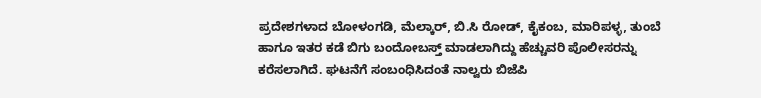ಪ್ರದೇಶಗಳಾದ ಬೋಳಂಗಡಿ, ಮೆಲ್ಕಾರ್, ಬಿ.ಸಿ ರೋಡ್, ಕೈಕಂಬ, ಮಾರಿಪಳ್ಳ, ತುಂಬೆ ಹಾಗೂ ಇತರ ಕಡೆ ಬಿಗು ಬಂದೋಬಸ್ತ್ ಮಾಡಲಾಗಿದ್ದು ಹೆಚ್ಚುವರಿ ಪೊಲೀಸರನ್ನು ಕರೆಸಲಾಗಿದೆ. ಘಟನೆಗೆ ಸಂಬಂಧಿಸಿದಂತೆ ನಾಲ್ವರು ಬಿಜೆಪಿ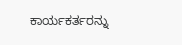ಕಾರ್ಯಕರ್ತರನ್ನು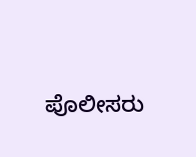ಪೊಲೀಸರು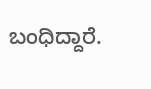ಬಂಧಿದ್ದಾರೆ.